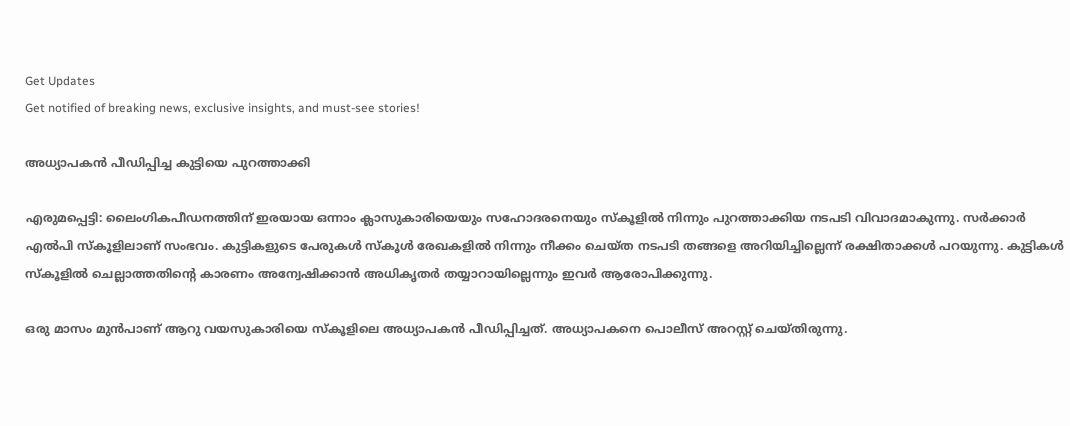Get Updates
Get notified of breaking news, exclusive insights, and must-see stories!

അധ്യാപകന്‍ പീഡിപ്പിച്ച കുട്ടിയെ പുറത്താക്കി

എരുമപ്പെട്ടി: ലൈംഗികപീഡനത്തിന് ഇരയായ ഒന്നാം ക്ലാസുകാരിയെയും സഹോദരനെയും സ്‌കൂളില്‍ നിന്നും പുറത്താക്കിയ നടപടി വിവാദമാകുന്നു. സര്‍ക്കാര്‍ എല്‍പി സ്‌കൂളിലാണ് സംഭവം. കുട്ടികളുടെ പേരുകള്‍ സ്‌കൂള്‍ രേഖകളില്‍ നിന്നും നീക്കം ചെയ്ത നടപടി തങ്ങളെ അറിയിച്ചില്ലെന്ന് രക്ഷിതാക്കള്‍ പറയുന്നു. കുട്ടികള്‍ സ്‌കൂളില്‍ ചെല്ലാത്തതിന്റെ കാരണം അന്വേഷിക്കാന്‍ അധികൃതര്‍ തയ്യാറായില്ലെന്നും ഇവര്‍ ആരോപിക്കുന്നു.

ഒരു മാസം മുന്‍പാണ് ആറു വയസുകാരിയെ സ്‌കൂളിലെ അധ്യാപകന്‍ പീഡിപ്പിച്ചത്. അധ്യാപകനെ പൊലീസ് അറസ്റ്റ് ചെയ്തിരുന്നു.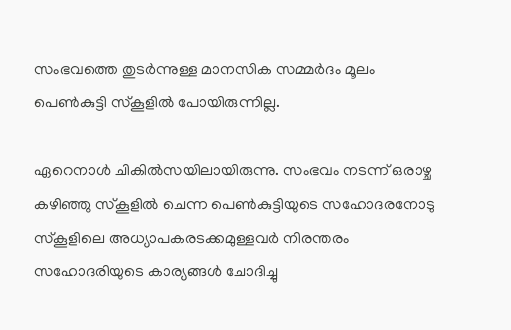സംഭവത്തെ തുടര്‍ന്നുള്ള മാനസിക സമ്മര്‍ദം മൂലം പെണ്‍കുട്ടി സ്‌കൂളില്‍ പോയിരുന്നില്ല.

ഏറെനാള്‍ ചികില്‍സയിലായിരുന്നു. സംഭവം നടന്ന് ഒരാഴ്ച കഴിഞ്ഞു സ്‌കൂളില്‍ ചെന്ന പെണ്‍കുട്ടിയുടെ സഹോദരനോടു സ്‌കൂളിലെ അധ്യാപകരടക്കമുള്ളവര്‍ നിരന്തരം സഹോദരിയുടെ കാര്യങ്ങള്‍ ചോദിച്ചു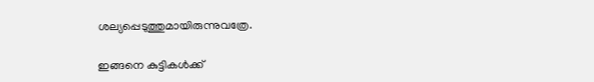ശല്യപ്പെടുത്തുമായിരുന്നുവത്രേ.

ഇങ്ങനെ കുട്ടികള്‍ക്ക്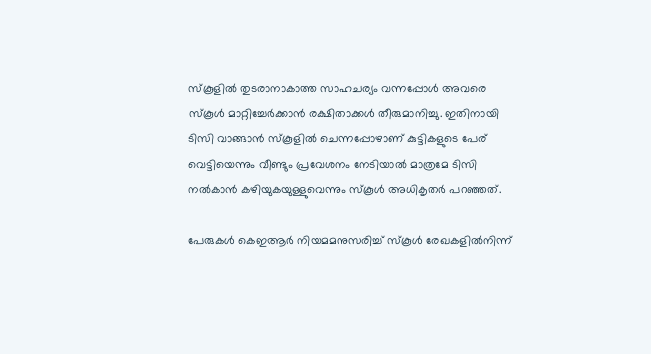സ്‌കൂളില്‍ തുടരാനാകാത്ത സാഹചര്യം വന്നപ്പോള്‍ അവരെ സ്‌കൂള്‍ മാറ്റിച്ചേര്‍ക്കാന്‍ രക്ഷിതാക്കള്‍ തീരുമാനിച്ചു. ഇതിനായി ടിസി വാങ്ങാന്‍ സ്‌കൂളില്‍ ചെന്നപ്പോഴാണ് കുട്ടികളുടെ പേര് വെട്ടിയെന്നും വീണ്ടും പ്രവേശനം നേടിയാല്‍ മാത്രമേ ടിസി നല്‍കാന്‍ കഴിയുകയുള്ളുവെന്നും സ്‌കൂള്‍ അധികൃതര്‍ പറഞ്ഞത്.

പേരുകള്‍ കെഇആര്‍ നിയമമനുസരിച്ച് സ്‌കൂള്‍ രേഖകളില്‍നിന്ന്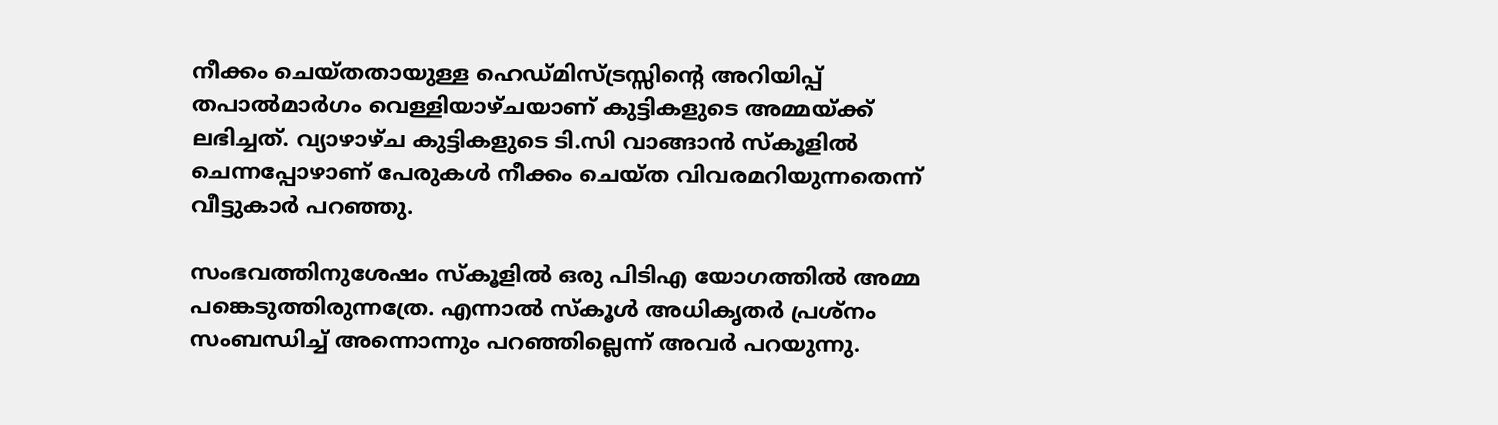നീക്കം ചെയ്തതായുള്ള ഹെഡ്മിസ്ട്രസ്സിന്റെ അറിയിപ്പ് തപാല്‍മാര്‍ഗം വെള്ളിയാഴ്ചയാണ് കുട്ടികളുടെ അമ്മയ്ക്ക് ലഭിച്ചത്. വ്യാഴാഴ്ച കുട്ടികളുടെ ടി.സി വാങ്ങാന്‍ സ്‌കൂളില്‍ ചെന്നപ്പോഴാണ് പേരുകള്‍ നീക്കം ചെയ്ത വിവരമറിയുന്നതെന്ന് വീട്ടുകാര്‍ പറഞ്ഞു.

സംഭവത്തിനുശേഷം സ്‌കൂളില്‍ ഒരു പിടിഎ യോഗത്തില്‍ അമ്മ പങ്കെടുത്തിരുന്നത്രേ. എന്നാല്‍ സ്‌കൂള്‍ അധികൃതര്‍ പ്രശ്‌നം സംബന്ധിച്ച് അന്നൊന്നും പറഞ്ഞില്ലെന്ന് അവര്‍ പറയുന്നു.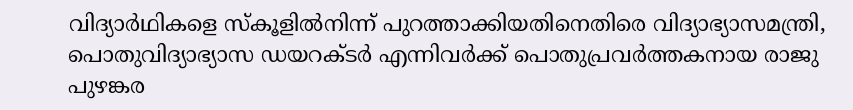വിദ്യാര്‍ഥികളെ സ്‌കൂളില്‍നിന്ന് പുറത്താക്കിയതിനെതിരെ വിദ്യാഭ്യാസമന്ത്രി, പൊതുവിദ്യാഭ്യാസ ഡയറക്ടര്‍ എന്നിവര്‍ക്ക് പൊതുപ്രവര്‍ത്തകനായ രാജു പുഴങ്കര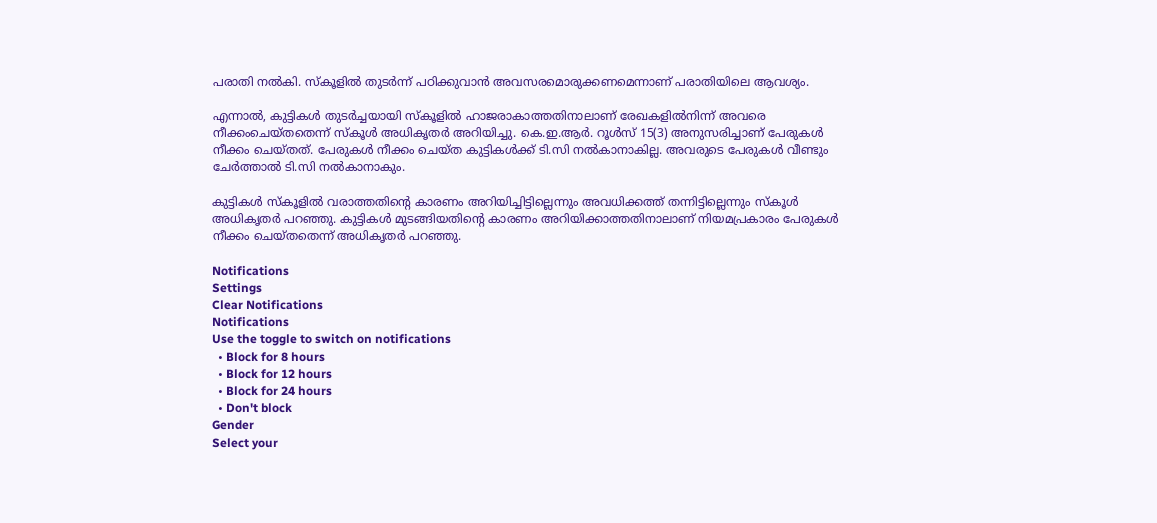പരാതി നല്‍കി. സ്‌കൂളില്‍ തുടര്‍ന്ന് പഠിക്കുവാന്‍ അവസരമൊരുക്കണമെന്നാണ് പരാതിയിലെ ആവശ്യം.

എന്നാല്‍, കുട്ടികള്‍ തുടര്‍ച്ചയായി സ്‌കൂളില്‍ ഹാജരാകാത്തതിനാലാണ് രേഖകളില്‍നിന്ന് അവരെ നീക്കംചെയ്തതെന്ന് സ്‌കൂള്‍ അധികൃതര്‍ അറിയിച്ചു. കെ.ഇ.ആര്‍. റൂള്‍സ് 15(3) അനുസരിച്ചാണ് പേരുകള്‍ നീക്കം ചെയ്തത്. പേരുകള്‍ നീക്കം ചെയ്ത കുട്ടികള്‍ക്ക് ടി.സി നല്‍കാനാകില്ല. അവരുടെ പേരുകള്‍ വീണ്ടും ചേര്‍ത്താല്‍ ടി.സി നല്‍കാനാകും.

കുട്ടികള്‍ സ്‌കൂളില്‍ വരാത്തതിന്റെ കാരണം അറിയിച്ചിട്ടില്ലെന്നും അവധിക്കത്ത് തന്നിട്ടില്ലെന്നും സ്‌കൂള്‍ അധികൃതര്‍ പറഞ്ഞു. കുട്ടികള്‍ മുടങ്ങിയതിന്റെ കാരണം അറിയിക്കാത്തതിനാലാണ് നിയമപ്രകാരം പേരുകള്‍ നീക്കം ചെയ്തതെന്ന് അധികൃതര്‍ പറഞ്ഞു.

Notifications
Settings
Clear Notifications
Notifications
Use the toggle to switch on notifications
  • Block for 8 hours
  • Block for 12 hours
  • Block for 24 hours
  • Don't block
Gender
Select your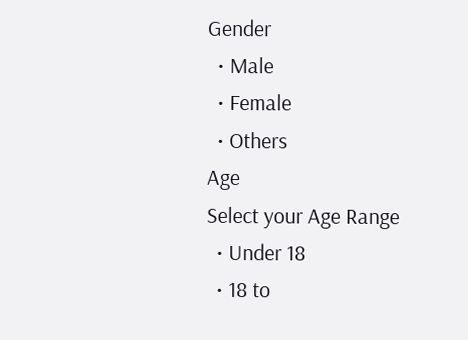Gender
  • Male
  • Female
  • Others
Age
Select your Age Range
  • Under 18
  • 18 to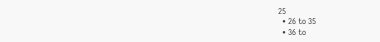25
  • 26 to 35
  • 36 to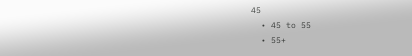45
  • 45 to 55
  • 55+